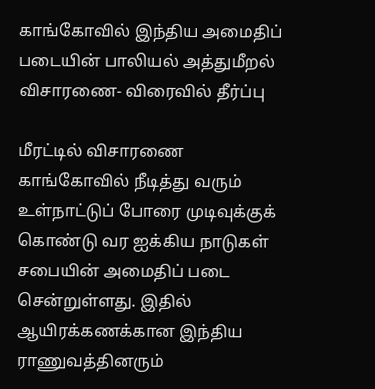காங்கோவில் இந்திய அமைதிப் படையின் பாலியல் அத்துமீறல் விசாரணை- விரைவில் தீர்ப்பு

மீரட்டில் விசாரணை
காங்கோவில் நீடித்து வரும் உள்நாட்டுப் போரை முடிவுக்குக் கொண்டு வர ஐக்கிய நாடுகள் சபையின் அமைதிப் படை சென்றுள்ளது. இதில் ஆயிரக்கணக்கான இந்திய ராணுவத்தினரும்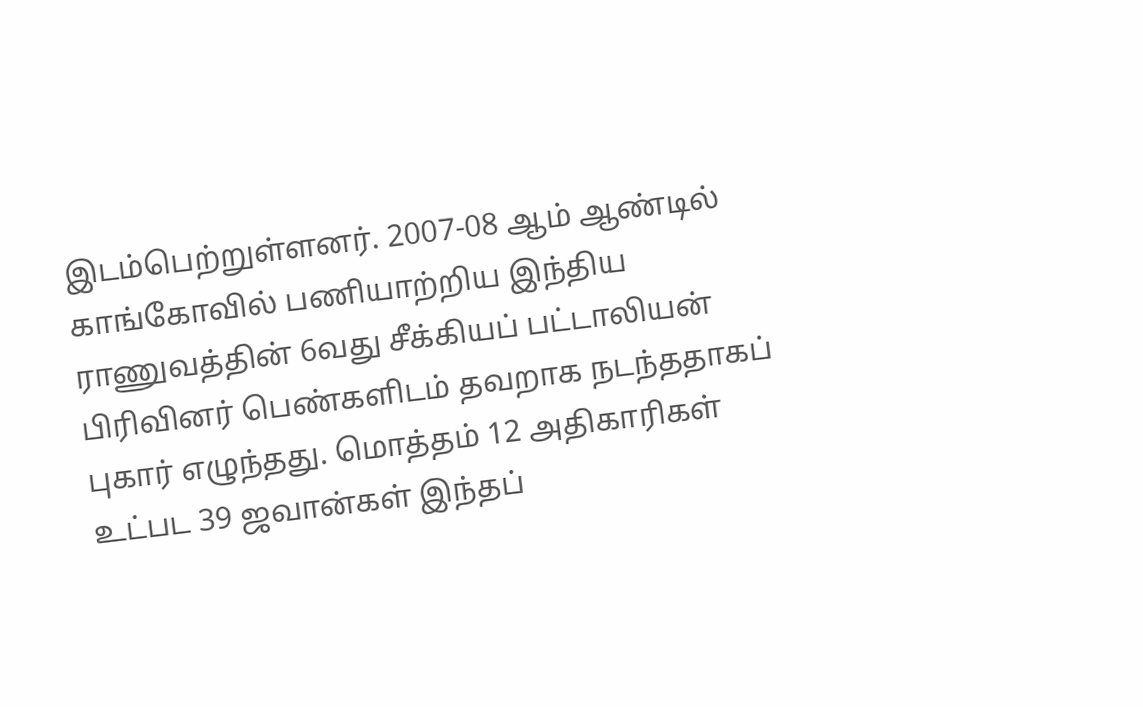இடம்பெற்றுள்ளனர். 2007-08 ஆம் ஆண்டில் காங்கோவில் பணியாற்றிய இந்திய ராணுவத்தின் 6வது சீக்கியப் பட்டாலியன் பிரிவினர் பெண்களிடம் தவறாக நடந்ததாகப் புகார் எழுந்தது. மொத்தம் 12 அதிகாரிகள் உட்பட 39 ஜவான்கள் இந்தப்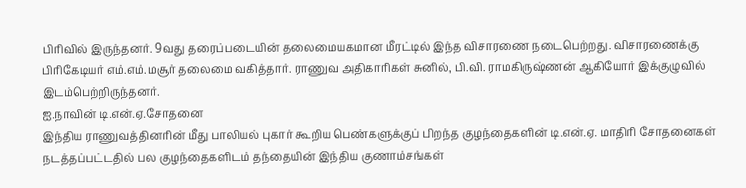பிரிவில் இருந்தனர். 9வது தரைப்படையின் தலைமையகமான மீரட்டில் இந்த விசாரணை நடைபெற்றது. விசாரணைக்கு பிரிகேடியர் எம்.எம்.மசூர் தலைமை வகித்தார். ராணுவ அதிகாரிகள் சுனில், பி.வி. ராமகிருஷ்ணன் ஆகியோர் இக்குழுவில் இடம்பெற்றிருந்தனர்.
ஐ.நாவின் டி.என்.ஏ.சோதனை
இந்திய ராணுவத்தினரின் மீது பாலியல் புகார் கூறிய பெண்களுக்குப் பிறந்த குழந்தைகளின் டி.என்.ஏ. மாதிரி சோதனைகள் நடத்தப்பட்டதில் பல குழந்தைகளிடம் தந்தையின் இந்திய குணாம்சங்கள்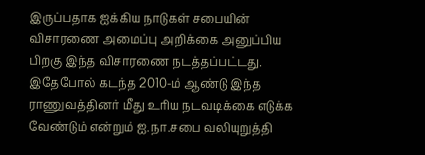இருப்பதாக ஐக்கிய நாடுகள் சபையின் விசாரணை அமைப்பு அறிக்கை அனுப்பிய பிறகு இந்த விசாரணை நடத்தப்பட்டது. இதேபோல் கடந்த 2010-ம் ஆண்டு இந்த ராணுவத்தினர் மீது உரிய நடவடிக்கை எடுக்க வேண்டும் என்றும் ஐ.நா.சபை வலியுறுத்தி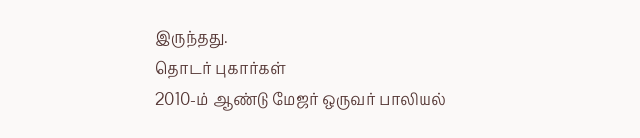இருந்தது.
தொடர் புகார்கள்
2010-ம் ஆண்டு மேஜர் ஒருவர் பாலியல்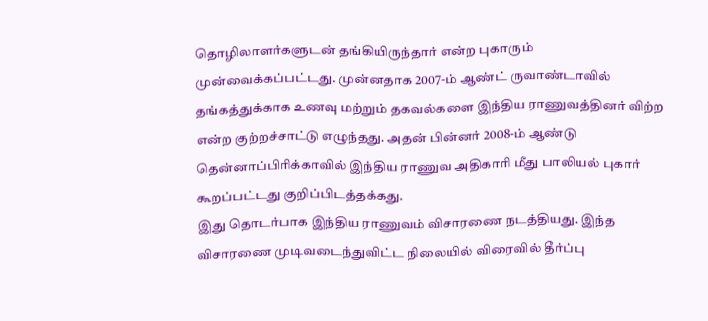தொழிலாளர்களுடன் தங்கியிருந்தார் என்ற புகாரும் முன்வைக்கப்பட்டது. முன்னதாக 2007-ம் ஆண்ட் ருவாண்டாவில் தங்கத்துக்காக உணவு மற்றும் தகவல்களை இந்திய ராணுவத்தினர் விற்ற என்ற குற்றச்சாட்டு எழுந்தது. அதன் பின்னர் 2008-ம் ஆண்டு தென்னாப்பிரிக்காவில் இந்திய ராணுவ அதிகாரி மீது பாலியல் புகார் கூறப்பட்டது குறிப்பிடத்தக்கது.
இது தொடர்பாக இந்திய ராணுவம் விசாரணை நடத்தியது. இந்த விசாரணை முடிவடைந்துவிட்ட நிலையில் விரைவில் தீர்ப்பு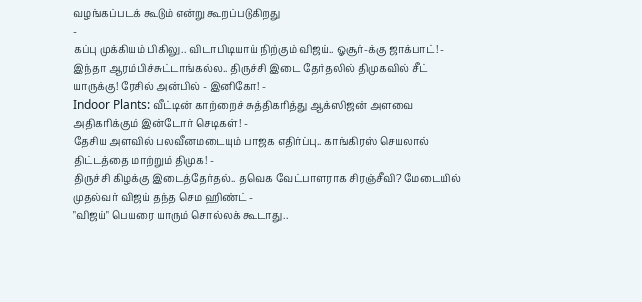வழங்கப்படக் கூடும் என்று கூறப்படுகிறது
-
கப்பு முக்கியம் பிகிலு.. விடாபிடியாய் நிற்கும் விஜய்.. ஓசூர்-க்கு ஜாக்பாட்! -
இந்தா ஆரம்பிச்சுட்டாங்கல்ல.. திருச்சி இடை தேர்தலில் திமுகவில் சீட் யாருக்கு! ரேசில் அன்பில் - இனிகோ! -
Indoor Plants: வீட்டின் காற்றைச் சுத்திகரித்து ஆக்ஸிஜன் அளவை அதிகரிக்கும் இன்டோர் செடிகள்! -
தேசிய அளவில் பலவீனமடையும் பாஜக எதிர்ப்பு.. காங்கிரஸ் செயலால் திட்டத்தை மாற்றும் திமுக! -
திருச்சி கிழக்கு இடைத்தேர்தல்.. தவெக வேட்பாளராக சிரஞ்சீவி? மேடையில் முதல்வர் விஜய் தந்த செம ஹிண்ட் -
"விஜய்" பெயரை யாரும் சொல்லக் கூடாது..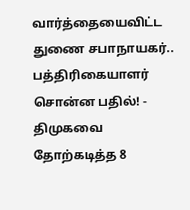வார்த்தையைவிட்ட துணை சபாநாயகர்.. பத்திரிகையாளர் சொன்ன பதில்! -
திமுகவை தோற்கடித்த 8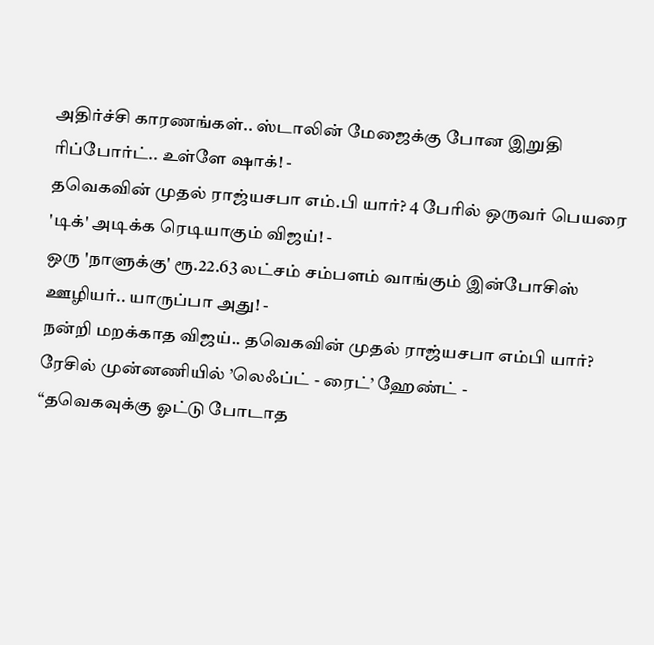அதிர்ச்சி காரணங்கள்.. ஸ்டாலின் மேஜைக்கு போன இறுதி ரிப்போர்ட்.. உள்ளே ஷாக்! -
தவெகவின் முதல் ராஜ்யசபா எம்.பி யார்? 4 பேரில் ஒருவர் பெயரை 'டிக்' அடிக்க ரெடியாகும் விஜய்! -
ஒரு 'நாளுக்கு' ரூ.22.63 லட்சம் சம்பளம் வாங்கும் இன்போசிஸ் ஊழியர்.. யாருப்பா அது! -
நன்றி மறக்காத விஜய்.. தவெகவின் முதல் ராஜ்யசபா எம்பி யார்? ரேசில் முன்னணியில் ’லெஃப்ட் - ரைட்’ ஹேண்ட் -
“தவெகவுக்கு ஓட்டு போடாத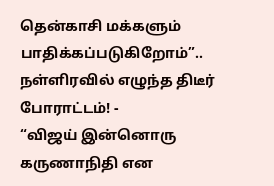தென்காசி மக்களும் பாதிக்கப்படுகிறோம்”.. நள்ளிரவில் எழுந்த திடீர் போராட்டம்! -
“விஜய் இன்னொரு கருணாநிதி என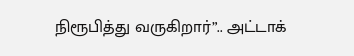நிரூபித்து வருகிறார்”.. அட்டாக்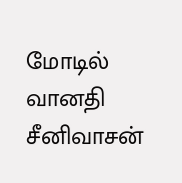மோடில் வானதி சீனிவாசன்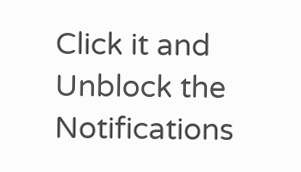Click it and Unblock the Notifications